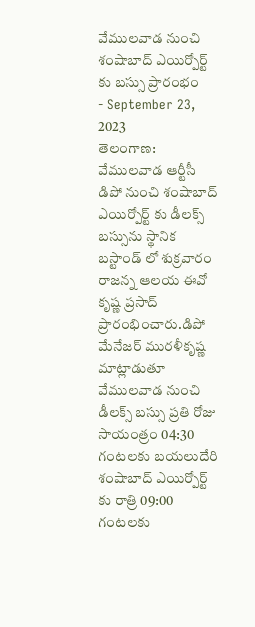వేములవాడ నుంచి శంషాబాద్ ఎయిర్పోర్ట్ కు బస్సు ప్రారంభం
- September 23, 2023
తెలంగాణ: వేములవాడ ఆర్టీసీ డిపో నుంచి శంషాబాద్ ఎయిర్పోర్ట్ కు డీలక్స్ బస్సును స్థానిక బస్టాండ్ లో శుక్రవారం రాజన్న ఆలయ ఈవో కృష్ణ ప్రసాద్ ప్రారంభించారు.డిపో మేనేజర్ మురళీకృష్ణ మాట్లాడుతూ వేములవాడ నుంచి డీలక్స్ బస్సు ప్రతి రోజు సాయంత్రం 04:30 గంటలకు బయలుదేరి శంషాబాద్ ఎయిర్పోర్ట్ కు రాత్రి 09:00 గంటలకు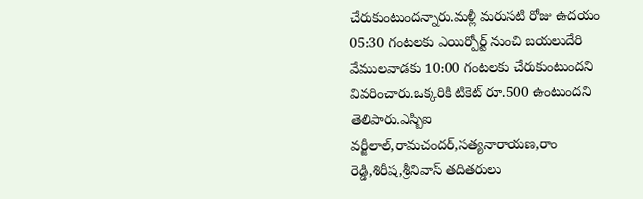చేరుకుంటుందన్నారు.మళ్లీ మరుసటి రోజు ఉదయం 05:30 గంటలకు ఎయిర్పోర్ట్ నుంచి బయలుదేరి వేములవాడకు 10:00 గంటలకు చేరుకుంటుందని వివరించారు.ఒక్కరికి టికెట్ రూ.500 ఉంటుందని తెలిపారు.ఎస్బిఐ వర్జీలాల్,రామచందర్,సత్యనారాయణ,రాం రెడ్డి,శిరీష,శ్రీనివాస్ తదితరులు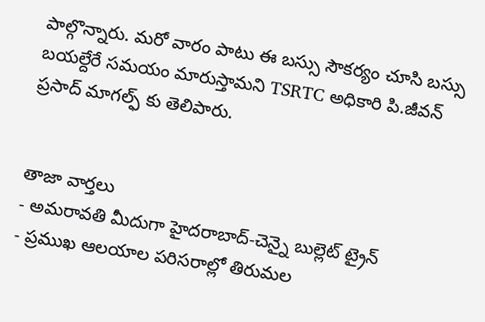పాల్గొన్నారు. మరో వారం పాటు ఈ బస్సు సౌకర్యం చూసి బస్సు బయల్దేరే సమయం మారుస్తామని TSRTC అధికారి పి.జీవన్ ప్రసాద్ మాగల్ఫ్ కు తెలిపారు.


తాజా వార్తలు
- అమరావతి మీదుగా హైదరాబాద్-చెన్నై బుల్లెట్ ట్రైన్
- ప్రముఖ ఆలయాల పరిసరాల్లో తిరుమల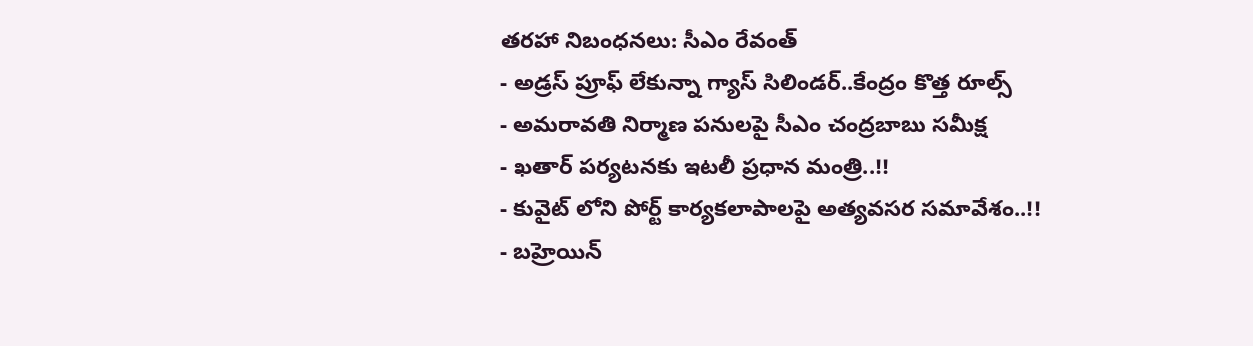తరహా నిబంధనలు: సీఎం రేవంత్
- అడ్రస్ ప్రూఫ్ లేకున్నా గ్యాస్ సిలిండర్..కేంద్రం కొత్త రూల్స్
- అమరావతి నిర్మాణ పనులపై సీఎం చంద్రబాబు సమీక్ష
- ఖతార్ పర్యటనకు ఇటలీ ప్రధాన మంత్రి..!!
- కువైట్ లోని పోర్ట్ కార్యకలాపాలపై అత్యవసర సమావేశం..!!
- బహ్రెయిన్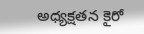అధ్యక్షతన కైరో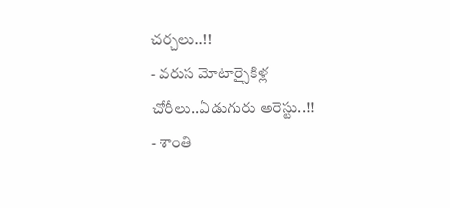చర్చలు..!!
- వరుస మోటార్సైకిళ్ల చోరీలు..ఏడుగురు అరెస్టు..!!
- శాంతి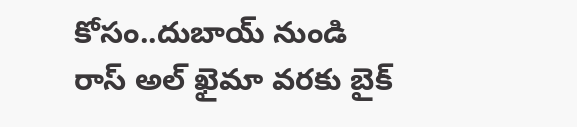కోసం..దుబాయ్ నుండి రాస్ అల్ ఖైమా వరకు బైక్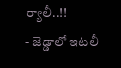ర్యాలీ..!!
- జెడ్డాలో ఇటలీ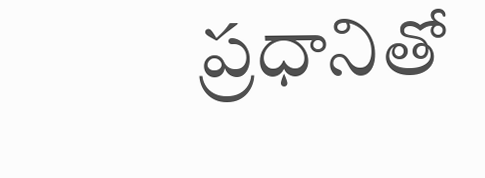ప్రధానితో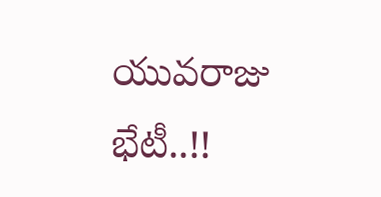యువరాజు భేటీ..!!